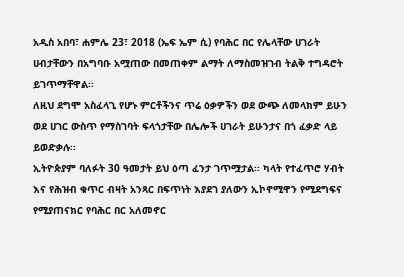አዲስ አበባ፣ ሐምሌ 23፣ 2018 (ኤፍ ኤም ሲ) የባሕር በር የሌላቸው ሀገራት ሀብታቸውን በአግባቡ አሟጠው በመጠቀም ልማት ለማስመዝገብ ትልቅ ተግዳሮት ይገጥማቸዋል፡፡
ለዚህ ደግሞ አስፈላጊ የሆኑ ምርቶችንና ጥሬ ዕቃዎችን ወደ ውጭ ለመላክም ይሁን ወደ ሀገር ውስጥ የማስገባት ፍላጎታቸው በሌሎች ሀገራት ይሁንታና በጎ ፈቃድ ላይ ይወድቃሉ፡፡
ኢትዮጵያም ባለፉት 30 ዓመታት ይህ ዕጣ ፈንታ ገጥሟታል፡፡ ካላት የተፈጥሮ ሃብት እና የሕዝብ ቁጥር ብዛት አንጻር በፍጥነት እያደገ ያለውን ኢኮኖሚዋን የሚደግፍና የሚያጠናክር የባሕር በር አለመኖር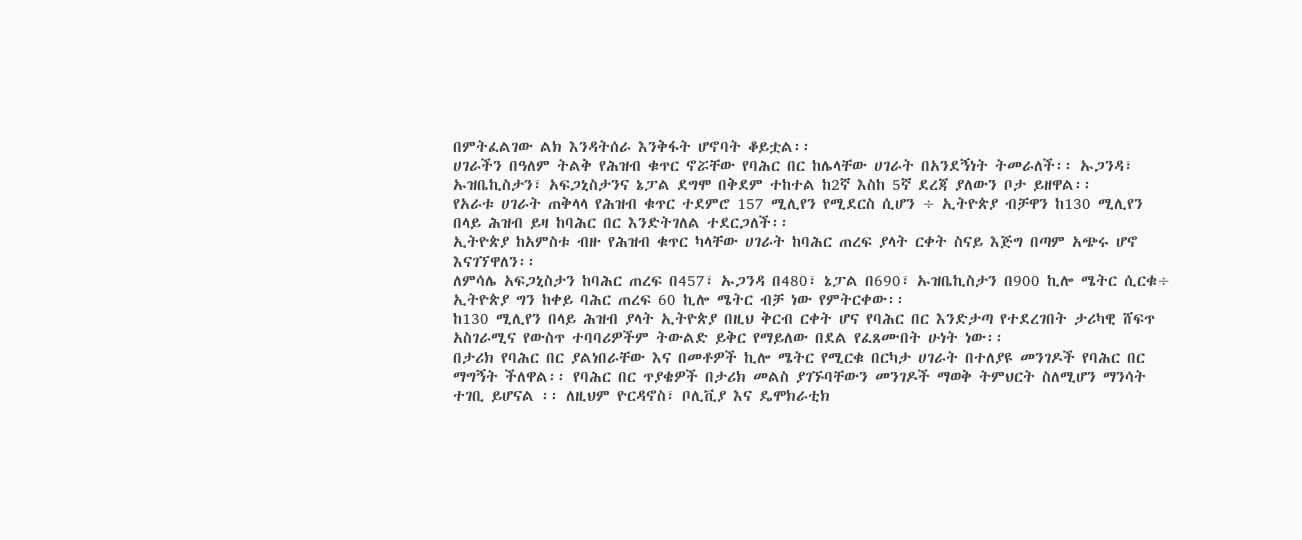በምትፈልገው ልክ እንዳትሰራ እንቅፋት ሆኖባት ቆይቷል፡፡
ሀገራችን በዓለም ትልቅ የሕዝብ ቁጥር ኖሯቸው የባሕር በር ከሌላቸው ሀገራት በአንደኝነት ትመራለች፡፡ ኡጋንዳ፣ ኡዝቤኪስታን፣ አፍጋኒስታንና ኔፓል ደግሞ በቅደም ተከተል ከ2ኛ እስከ 5ኛ ደረጃ ያለውን ቦታ ይዘዋል፡፡
የአራቱ ሀገራት ጠቅላላ የሕዝብ ቁጥር ተደምሮ 157 ሚሊየን የሚደርስ ሲሆን ÷ ኢትዮጵያ ብቻዋን ከ130 ሚሊየን በላይ ሕዝብ ይዛ ከባሕር በር እንድትገለል ተደርጋለች፡፡
ኢትዮጵያ ከአምስቱ ብዙ የሕዝብ ቁጥር ካላቸው ሀገራት ከባሕር ጠረፍ ያላት ርቀት ስናይ እጅግ በጣም አጭሩ ሆኖ እናገኘዋለን፡፡
ለምሳሌ አፍጋኒስታን ከባሕር ጠረፍ በ457፣ ኡጋንዳ በ480፣ ኔፓል በ690፣ ኡዝቤኪስታን በ900 ኪሎ ሜትር ሲርቁ÷ ኢትዮጵያ ግን ከቀይ ባሕር ጠረፍ 60 ኪሎ ሜትር ብቻ ነው የምትርቀው፡፡
ከ130 ሚሊየን በላይ ሕዝብ ያላት ኢትዮጵያ በዚህ ቅርብ ርቀት ሆና የባሕር በር እንድታጣ የተደረገበት ታሪካዊ ሸፍጥ አስገራሚና የውስጥ ተባባሪዎችም ትውልድ ይቅር የማይለው በደል የፈጸሙበት ሁነት ነው፡፡
በታሪክ የባሕር በር ያልነበራቸው እና በመቶዎች ኪሎ ሜትር የሚርቁ በርካታ ሀገራት በተለያዩ መንገዶች የባሕር በር ማግኝት ችለዋል፡፡ የባሕር በር ጥያቄዎች በታሪክ መልስ ያገኙባቸውን መንገዶች ማወቅ ትምህርት ስለሚሆን ማንሳት ተገቢ ይሆናል ፡፡ ለዚህም ዮርዳኖስ፣ ቦሊቪያ እና ዴሞክራቲክ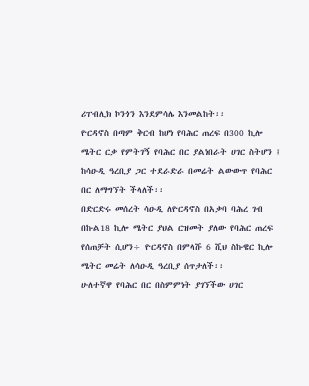ሪፐብሊክ ኮንጎን እንደምሳሌ እንመልከት፡፡
ዮርዳኖስ በጣም ቅርብ ከሆነ የባሕር ጠረፍ በ300 ኪሎ ሜትር ርቃ የምትገኝ የባሕር በር ያልነበራት ሀገር ስትሆን ፤ ከሳዑዲ ዓረቢያ ጋር ተደራድራ በመሬት ልውውጥ የባሕር በር ለማግኘት ችላለች፡፡
በድርድሩ መሰረት ሳዑዲ ለዮርዳኖስ በአቃባ ባሕረ ገብ በኩል18 ኪሎ ሜትር ያህል ርዝመት ያለው የባሕር ጠረፍ የሰጠቻት ሲሆን÷ ዮርዳኖስ በምላሹ 6 ሺህ ስኩዌር ኪሎ ሜትር መሬት ለሳዑዲ ዓረቢያ ሰጥታለች፡፡
ሁለተኛዋ የባሕር በር በስምምነት ያገኘችው ሀገር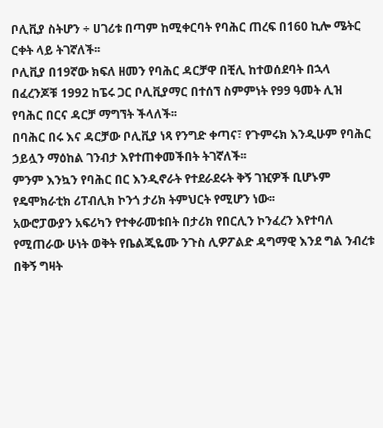ቦሊቪያ ስትሆን ÷ ሀገሪቱ በጣም ከሚቀርባት የባሕር ጠረፍ በ160 ኪሎ ሜትር ርቀት ላይ ትገኛለች፡፡
ቦሊቪያ በ19ኛው ክፍለ ዘመን የባሕር ዳርቻዋ በቺሊ ከተወሰደባት በኋላ በፈረንጆቹ 1992 ከፔሩ ጋር ቦሊቪያማር በተሰኘ ስምምነት የ99 ዓመት ሊዝ የባሕር በርና ዳርቻ ማግኘት ችላለች፡፡
በባሕር በሩ እና ዳርቻው ቦሊቪያ ነጻ የንግድ ቀጣና፣ የጉምሩክ እንዲሁም የባሕር ኃይሏን ማዕከል ገንብታ እየተጠቀመችበት ትገኛለች፡፡
ምንም እንኳን የባሕር በር እንዲኖራት የተደራደሩት ቅኝ ገዢዎች ቢሆኑም የዴሞክራቲክ ሪፐብሊክ ኮንጎ ታሪክ ትምህርት የሚሆን ነው፡፡
አውሮፓውያን አፍሪካን የተቀራመቱበት በታሪክ የበርሊን ኮንፈረን እየተባለ የሚጠራው ሁነት ወቅት የቤልጂዬሙ ንጉስ ሊዎፖልድ ዳግማዊ እንደ ግል ንብረቱ በቅኝ ግዛት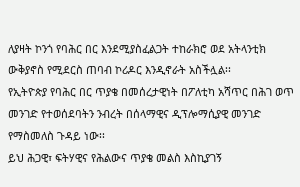ለያዛት ኮንጎ የባሕር በር እንደሚያስፈልጋት ተከራክሮ ወደ አትላንቲክ ውቅያኖስ የሚደርስ ጠባብ ኮሪዶር እንዲኖራት አስችሏል፡፡
የኢትዮጵያ የባሕር በር ጥያቄ በመሰረታዊነት በፖለቲካ አሻጥር በሕገ ወጥ መንገድ የተወሰደባትን ንብረት በሰላማዊና ዲፕሎማሲያዊ መንገድ የማስመለስ ጉዳይ ነው፡፡
ይህ ሕጋዊ፣ ፍትሃዊና የሕልውና ጥያቄ መልስ እስኪያገኝ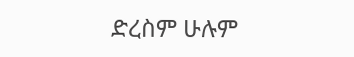ድረስም ሁሉም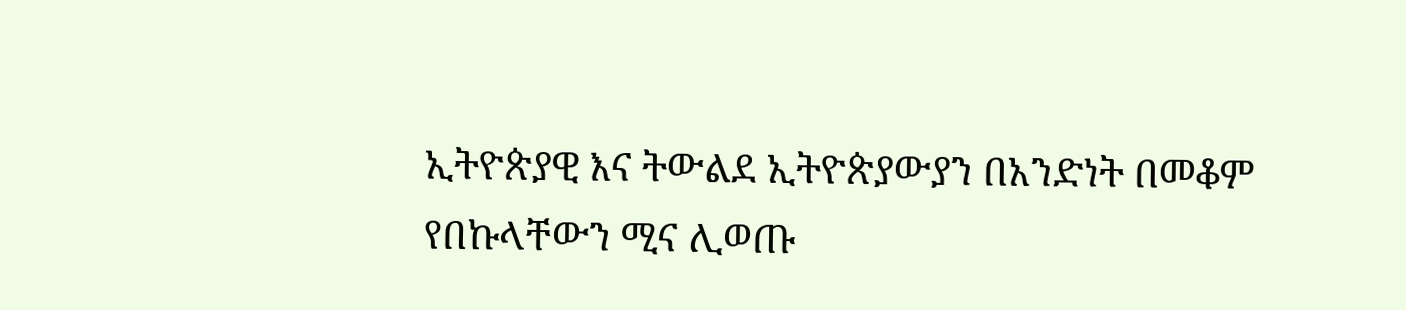ኢትዮጵያዊ እና ትውልደ ኢትዮጵያውያን በአንድነት በመቆም የበኩላቸውን ሚና ሊወጡ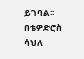ይገባል፡፡
በቴዎድሮስ ሳህለ